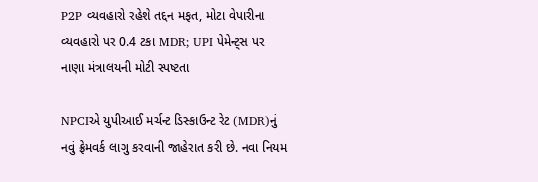P2P વ્યવહારો રહેશે તદ્દન મફત, મોટા વેપારીના વ્યવહારો પર 0.4 ટકા MDR; UPI પેમેન્ટ્સ પર નાણા મંત્રાલયની મોટી સ્પષ્ટતા

NPCIએ યુપીઆઈ મર્ચન્ટ ડિસ્કાઉન્ટ રેટ (MDR)નું નવું ફ્રેમવર્ક લાગુ કરવાની જાહેરાત કરી છે. નવા નિયમ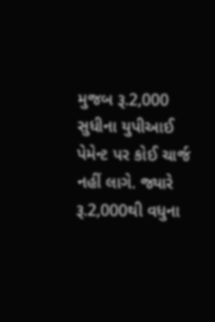મુજબ રૂ.2,000 સુધીના યુપીઆઈ પેમેન્ટ પર કોઈ ચાર્જ નહીં લાગે. જ્યારે રૂ.2,000થી વધુના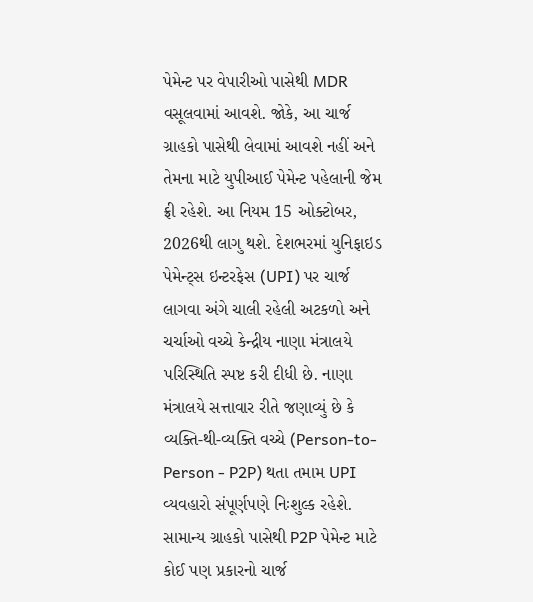પેમેન્ટ પર વેપારીઓ પાસેથી MDR વસૂલવામાં આવશે. જોકે, આ ચાર્જ ગ્રાહકો પાસેથી લેવામાં આવશે નહીં અને તેમના માટે યુપીઆઈ પેમેન્ટ પહેલાની જેમ ફ્રી રહેશે. આ નિયમ 15 ઓક્ટોબર, 2026થી લાગુ થશે. દેશભરમાં યુનિફાઇડ પેમેન્ટ્સ ઇન્ટરફેસ (UPI) પર ચાર્જ લાગવા અંગે ચાલી રહેલી અટકળો અને ચર્ચાઓ વચ્ચે કેન્દ્રીય નાણા મંત્રાલયે પરિસ્થિતિ સ્પષ્ટ કરી દીધી છે. નાણા મંત્રાલયે સત્તાવાર રીતે જણાવ્યું છે કે વ્યક્તિ-થી-વ્યક્તિ વચ્ચે (Person-to-Person - P2P) થતા તમામ UPI વ્યવહારો સંપૂર્ણપણે નિઃશુલ્ક રહેશે. સામાન્ય ગ્રાહકો પાસેથી P2P પેમેન્ટ માટે કોઈ પણ પ્રકારનો ચાર્જ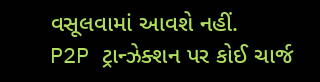વસૂલવામાં આવશે નહીં.
P2P ટ્રાન્ઝેક્શન પર કોઈ ચાર્જ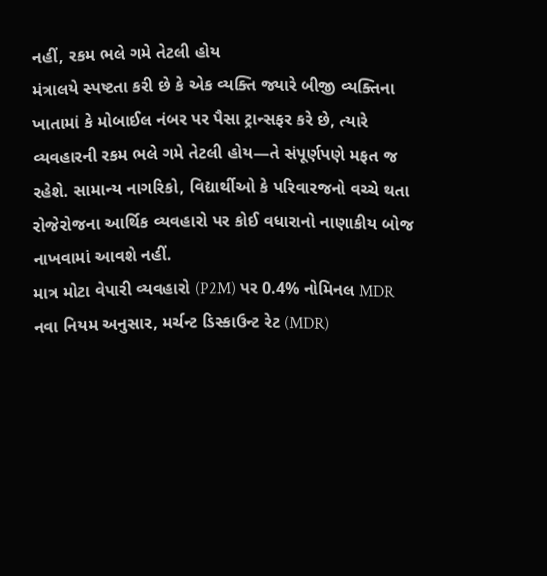નહીં, રકમ ભલે ગમે તેટલી હોય
મંત્રાલયે સ્પષ્ટતા કરી છે કે એક વ્યક્તિ જ્યારે બીજી વ્યક્તિના ખાતામાં કે મોબાઈલ નંબર પર પૈસા ટ્રાન્સફર કરે છે, ત્યારે વ્યવહારની રકમ ભલે ગમે તેટલી હોય—તે સંપૂર્ણપણે મફત જ રહેશે. સામાન્ય નાગરિકો, વિદ્યાર્થીઓ કે પરિવારજનો વચ્ચે થતા રોજેરોજના આર્થિક વ્યવહારો પર કોઈ વધારાનો નાણાકીય બોજ નાખવામાં આવશે નહીં.
માત્ર મોટા વેપારી વ્યવહારો (P2M) પર 0.4% નોમિનલ MDR
નવા નિયમ અનુસાર, મર્ચન્ટ ડિસ્કાઉન્ટ રેટ (MDR)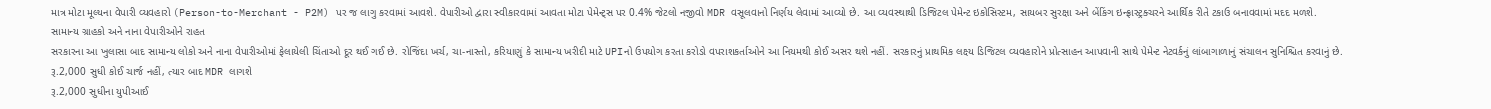માત્ર મોટા મૂલ્યના વેપારી વ્યવહારો (Person-to-Merchant - P2M) પર જ લાગુ કરવામાં આવશે. વેપારીઓ દ્વારા સ્વીકારવામાં આવતા મોટા પેમેન્ટ્સ પર 0.4% જેટલો નજીવો MDR વસૂલવાનો નિર્ણય લેવામાં આવ્યો છે. આ વ્યવસ્થાથી ડિજિટલ પેમેન્ટ ઇકોસિસ્ટમ, સાયબર સુરક્ષા અને બેંકિંગ ઇન્ફ્રાસ્ટ્રક્ચરને આર્થિક રીતે ટકાઉ બનાવવામાં મદદ મળશે.
સામાન્ય ગ્રાહકો અને નાના વેપારીઓને રાહત
સરકારના આ ખુલાસા બાદ સામાન્ય લોકો અને નાના વેપારીઓમાં ફેલાયેલી ચિંતાઓ દૂર થઈ ગઈ છે. રોજિંદા ખર્ચ, ચા-નાસ્તો, કરિયાણું કે સામાન્ય ખરીદી માટે UPIનો ઉપયોગ કરતા કરોડો વપરાશકર્તાઓને આ નિયમથી કોઈ અસર થશે નહીં. સરકારનું પ્રાથમિક લક્ષ્ય ડિજિટલ વ્યવહારોને પ્રોત્સાહન આપવાની સાથે પેમેન્ટ નેટવર્કનું લાંબાગાળાનું સંચાલન સુનિશ્ચિત કરવાનું છે.
રૂ.2,000 સુધી કોઈ ચાર્જ નહીં, ત્યાર બાદ MDR લાગશે
રૂ.2,000 સુધીના યુપીઆઈ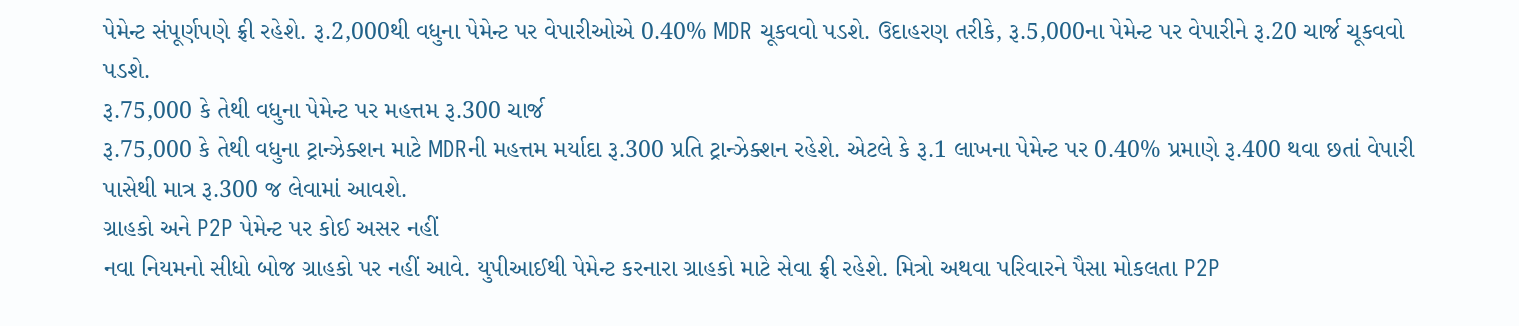પેમેન્ટ સંપૂર્ણપણે ફ્રી રહેશે. રૂ.2,000થી વધુના પેમેન્ટ પર વેપારીઓએ 0.40% MDR ચૂકવવો પડશે. ઉદાહરણ તરીકે, રૂ.5,000ના પેમેન્ટ પર વેપારીને રૂ.20 ચાર્જ ચૂકવવો પડશે.
રૂ.75,000 કે તેથી વધુના પેમેન્ટ પર મહત્તમ રૂ.300 ચાર્જ
રૂ.75,000 કે તેથી વધુના ટ્રાન્ઝેક્શન માટે MDRની મહત્તમ મર્યાદા રૂ.300 પ્રતિ ટ્રાન્ઝેક્શન રહેશે. એટલે કે રૂ.1 લાખના પેમેન્ટ પર 0.40% પ્રમાણે રૂ.400 થવા છતાં વેપારી પાસેથી માત્ર રૂ.300 જ લેવામાં આવશે.
ગ્રાહકો અને P2P પેમેન્ટ પર કોઈ અસર નહીં
નવા નિયમનો સીધો બોજ ગ્રાહકો પર નહીં આવે. યુપીઆઈથી પેમેન્ટ કરનારા ગ્રાહકો માટે સેવા ફ્રી રહેશે. મિત્રો અથવા પરિવારને પૈસા મોકલતા P2P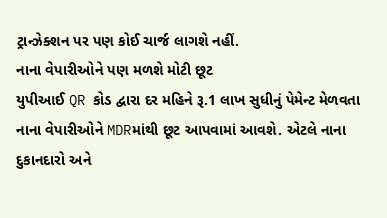ટ્રાન્ઝેક્શન પર પણ કોઈ ચાર્જ લાગશે નહીં.
નાના વેપારીઓને પણ મળશે મોટી છૂટ
યુપીઆઈ QR કોડ દ્વારા દર મહિને રૂ.1 લાખ સુધીનું પેમેન્ટ મેળવતા નાના વેપારીઓને MDRમાંથી છૂટ આપવામાં આવશે. એટલે નાના દુકાનદારો અને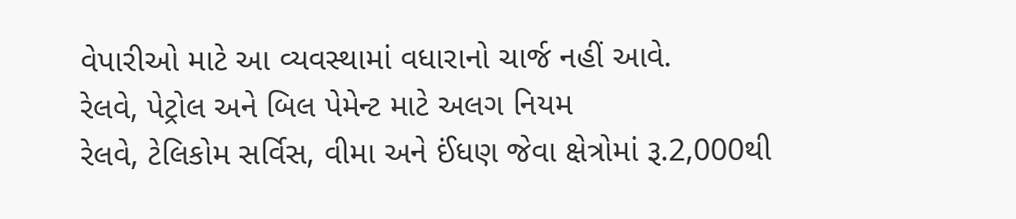વેપારીઓ માટે આ વ્યવસ્થામાં વધારાનો ચાર્જ નહીં આવે.
રેલવે, પેટ્રોલ અને બિલ પેમેન્ટ માટે અલગ નિયમ
રેલવે, ટેલિકોમ સર્વિસ, વીમા અને ઈંધણ જેવા ક્ષેત્રોમાં રૂ.2,000થી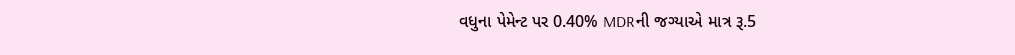વધુના પેમેન્ટ પર 0.40% MDRની જગ્યાએ માત્ર રૂ.5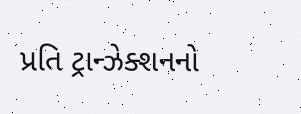પ્રતિ ટ્રાન્ઝેક્શનનો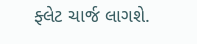ફ્લેટ ચાર્જ લાગશે.